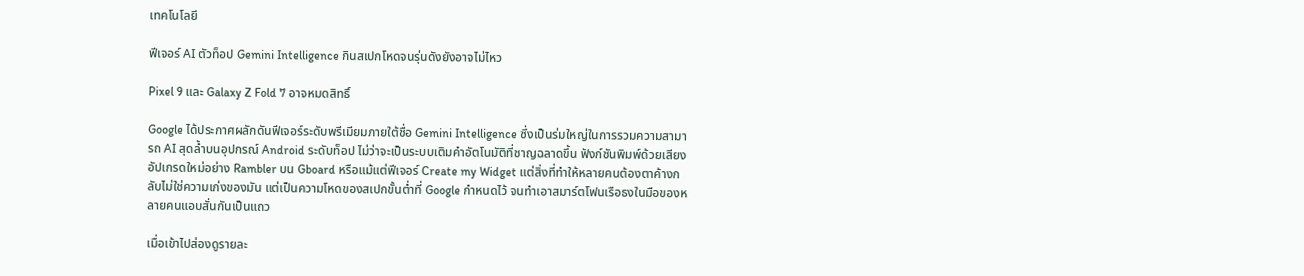เทคโนโลยี

ฟีเจอร์ AI ตัวท็อป Gemini Intelligence กินสเปกโหดจนรุ่นดังยังอาจไม่ไหว

Pixel 9 และ Galaxy Z Fold 7 อาจหมดสิทธิ์

Google ได้ประกาศผลักดันฟีเจอร์ระดับพรีเมียมภายใต้ชื่อ Gemini Intelligence ซึ่งเป็นร่มใหญ่ในการรวมความสามารถ AI สุดล้ำบนอุปกรณ์ Android ระดับท็อป ไม่ว่าจะเป็นระบบเติมคำอัตโนมัติที่ชาญฉลาดขึ้น ฟังก์ชันพิมพ์ด้วยเสียงอัปเกรดใหม่อย่าง Rambler บน Gboard หรือแม้แต่ฟีเจอร์ Create my Widget แต่สิ่งที่ทำให้หลายคนต้องตาค้างกลับไม่ใช่ความเก่งของมัน แต่เป็นความโหดของสเปกขั้นต่ำที่ Google กำหนดไว้ จนทำเอาสมาร์ตโฟนเรือธงในมือของหลายคนแอบสั่นกันเป็นแถว

เมื่อเข้าไปส่องดูรายละ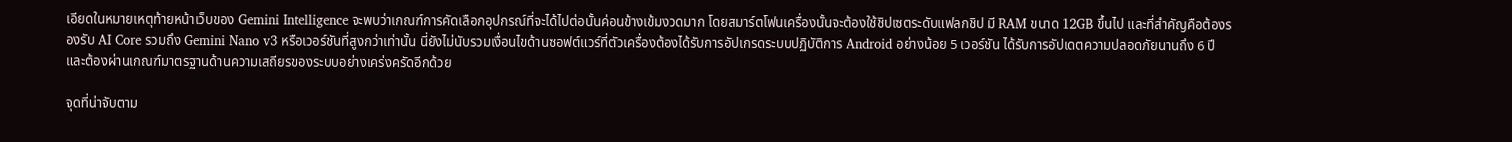เอียดในหมายเหตุท้ายหน้าเว็บของ Gemini Intelligence จะพบว่าเกณฑ์การคัดเลือกอุปกรณ์ที่จะได้ไปต่อนั้นค่อนข้างเข้มงวดมาก โดยสมาร์ตโฟนเครื่องนั้นจะต้องใช้ชิปเซตระดับแฟลกชิป มี RAM ขนาด 12GB ขึ้นไป และที่สำคัญคือต้องรองรับ AI Core รวมถึง Gemini Nano v3 หรือเวอร์ชันที่สูงกว่าเท่านั้น นี่ยังไม่นับรวมเงื่อนไขด้านซอฟต์แวร์ที่ตัวเครื่องต้องได้รับการอัปเกรดระบบปฏิบัติการ Android อย่างน้อย 5 เวอร์ชัน ได้รับการอัปเดตความปลอดภัยนานถึง 6 ปี และต้องผ่านเกณฑ์มาตรฐานด้านความเสถียรของระบบอย่างเคร่งครัดอีกด้วย

จุดที่น่าจับตาม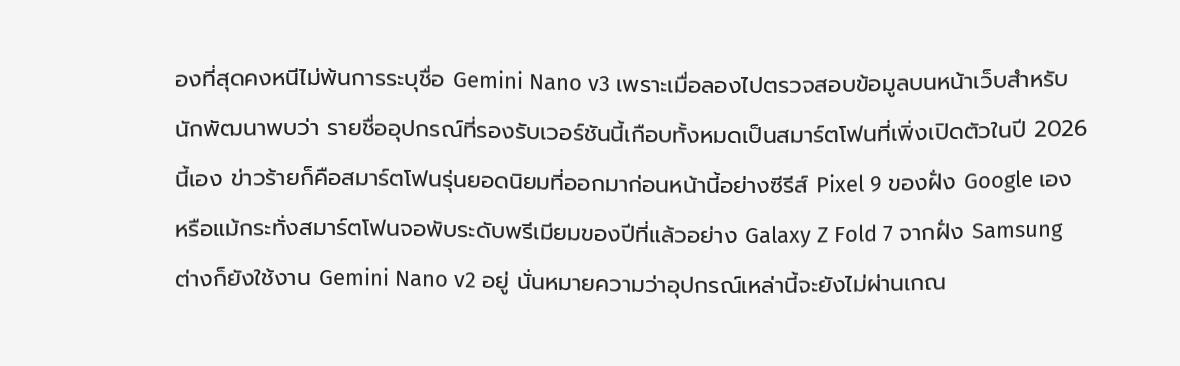องที่สุดคงหนีไม่พ้นการระบุชื่อ Gemini Nano v3 เพราะเมื่อลองไปตรวจสอบข้อมูลบนหน้าเว็บสำหรับนักพัฒนาพบว่า รายชื่ออุปกรณ์ที่รองรับเวอร์ชันนี้เกือบทั้งหมดเป็นสมาร์ตโฟนที่เพิ่งเปิดตัวในปี 2026 นี้เอง ข่าวร้ายก็คือสมาร์ตโฟนรุ่นยอดนิยมที่ออกมาก่อนหน้านี้อย่างซีรีส์ Pixel 9 ของฝั่ง Google เอง หรือแม้กระทั่งสมาร์ตโฟนจอพับระดับพรีเมียมของปีที่แล้วอย่าง Galaxy Z Fold 7 จากฝั่ง Samsung ต่างก็ยังใช้งาน Gemini Nano v2 อยู่ นั่นหมายความว่าอุปกรณ์เหล่านี้จะยังไม่ผ่านเกณ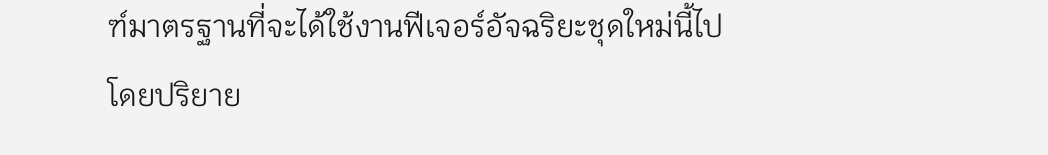ฑ์มาตรฐานที่จะได้ใช้งานฟีเจอร์อัจฉริยะชุดใหม่นี้ไปโดยปริยาย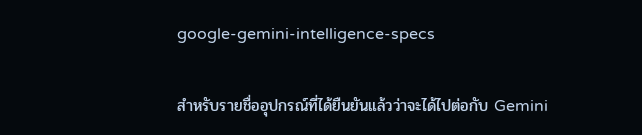google-gemini-intelligence-specs

สำหรับรายชื่ออุปกรณ์ที่ได้ยืนยันแล้วว่าจะได้ไปต่อกับ Gemini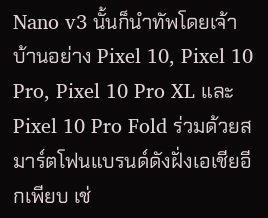Nano v3 นั้นก็นำทัพโดยเจ้าบ้านอย่าง Pixel 10, Pixel 10 Pro, Pixel 10 Pro XL และ Pixel 10 Pro Fold ร่วมด้วยสมาร์ตโฟนแบรนด์ดังฝั่งเอเชียอีกเพียบ เช่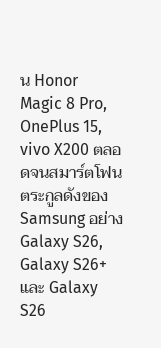น Honor Magic 8 Pro, OnePlus 15, vivo X200 ตลอดจนสมาร์ตโฟนตระกูลดังของ Samsung อย่าง Galaxy S26, Galaxy S26+ และ Galaxy S26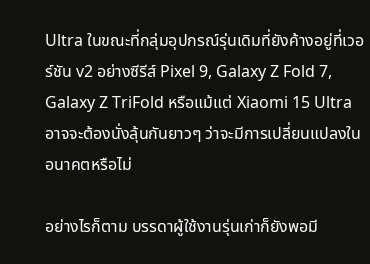Ultra ในขณะที่กลุ่มอุปกรณ์รุ่นเดิมที่ยังค้างอยู่ที่เวอร์ชัน v2 อย่างซีรีส์ Pixel 9, Galaxy Z Fold 7, Galaxy Z TriFold หรือแม้แต่ Xiaomi 15 Ultra อาจจะต้องนั่งลุ้นกันยาวๆ ว่าจะมีการเปลี่ยนแปลงในอนาคตหรือไม่

อย่างไรก็ตาม บรรดาผู้ใช้งานรุ่นเก่าก็ยังพอมี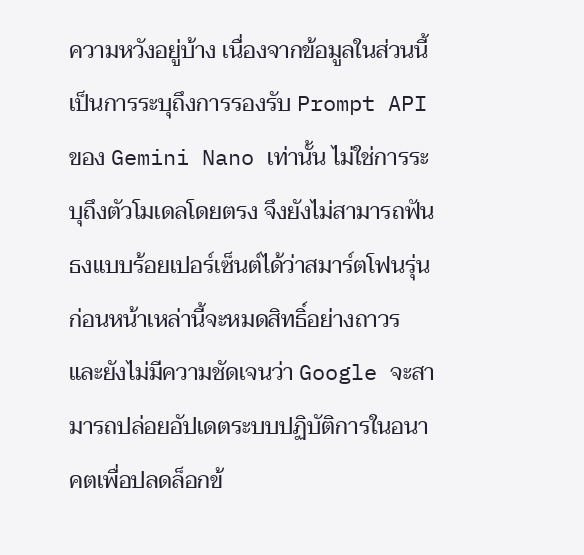ความหวังอยู่บ้าง เนื่องจากข้อมูลในส่วนนี้เป็นการระบุถึงการรองรับ Prompt API ของ Gemini Nano เท่านั้น ไม่ใช่การระบุถึงตัวโมเดลโดยตรง จึงยังไม่สามารถฟันธงแบบร้อยเปอร์เซ็นต์ได้ว่าสมาร์ตโฟนรุ่นก่อนหน้าเหล่านี้จะหมดสิทธิ์อย่างถาวร และยังไม่มีความชัดเจนว่า Google จะสามารถปล่อยอัปเดตระบบปฏิบัติการในอนาคตเพื่อปลดล็อกข้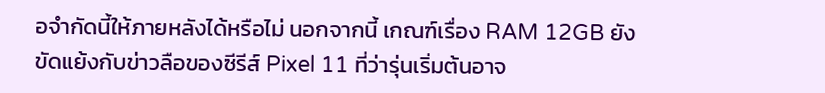อจำกัดนี้ให้ภายหลังได้หรือไม่ นอกจากนี้ เกณฑ์เรื่อง RAM 12GB ยังขัดแย้งกับข่าวลือของซีรีส์ Pixel 11 ที่ว่ารุ่นเริ่มต้นอาจ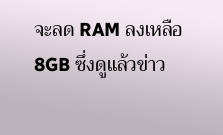จะลด RAM ลงเหลือ 8GB ซึ่งดูแล้วข่าว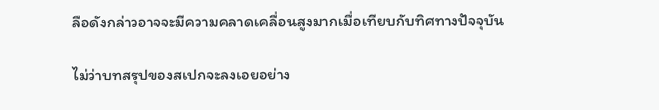ลือดังกล่าวอาจจะมีความคลาดเคลื่อนสูงมากเมื่อเทียบกับทิศทางปัจจุบัน

ไม่ว่าบทสรุปของสเปกจะลงเอยอย่าง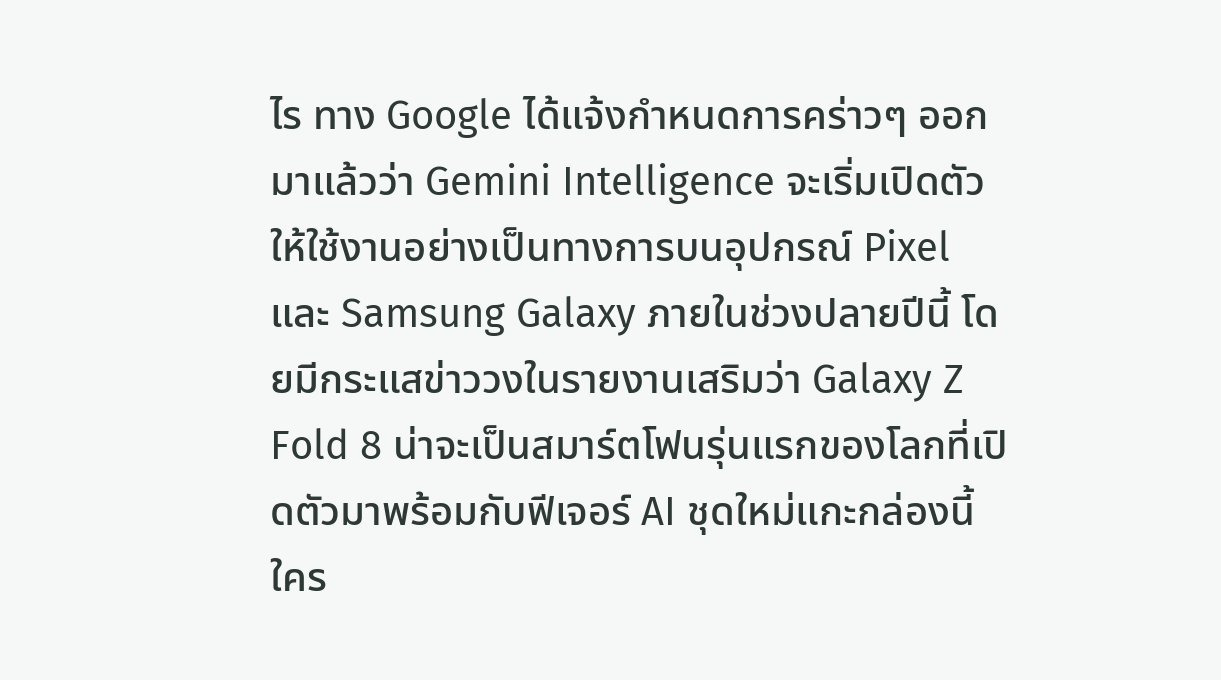ไร ทาง Google ได้แจ้งกำหนดการคร่าวๆ ออกมาแล้วว่า Gemini Intelligence จะเริ่มเปิดตัวให้ใช้งานอย่างเป็นทางการบนอุปกรณ์ Pixel และ Samsung Galaxy ภายในช่วงปลายปีนี้ โดยมีกระแสข่าววงในรายงานเสริมว่า Galaxy Z Fold 8 น่าจะเป็นสมาร์ตโฟนรุ่นแรกของโลกที่เปิดตัวมาพร้อมกับฟีเจอร์ AI ชุดใหม่แกะกล่องนี้ ใคร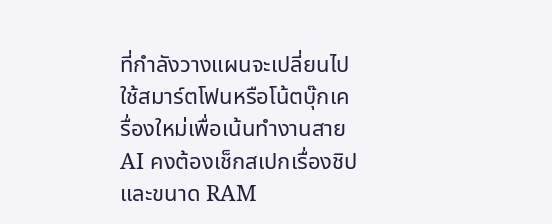ที่กำลังวางแผนจะเปลี่ยนไปใช้สมาร์ตโฟนหรือโน้ตบุ๊กเครื่องใหม่เพื่อเน้นทำงานสาย AI คงต้องเช็กสเปกเรื่องชิปและขนาด RAM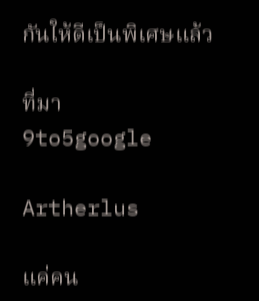กันให้ดีเป็นพิเศษแล้ว

ที่มา
9to5google

Artherlus

แค่คน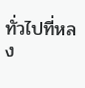ทั่วไปที่หลง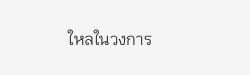ใหลในวงการ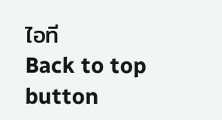ไอที
Back to top button